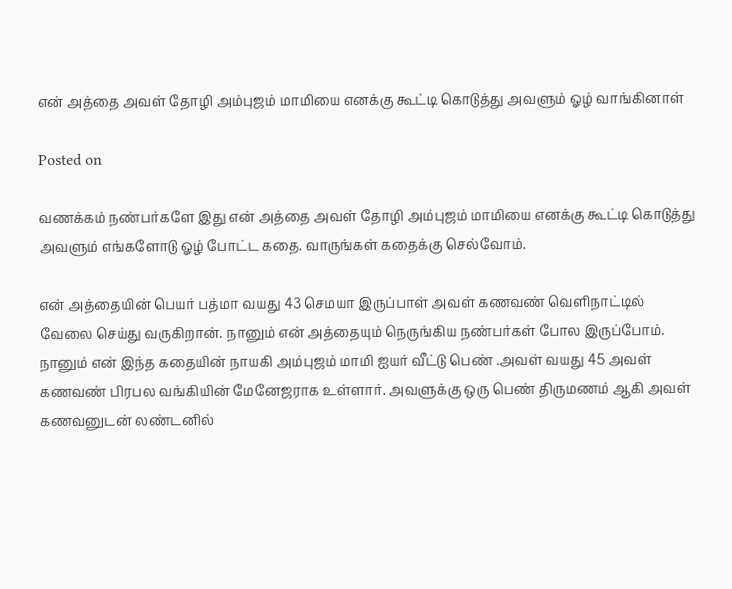என் அத்தை அவள் தோழி அம்புஜம் மாமியை எனக்கு கூட்டி கொடுத்து அவளும் ஓழ் வாங்கினாள்

Posted on

வணக்கம் நண்பர்களே இது என் அத்தை அவள் தோழி அம்புஜம் மாமியை எனக்கு கூட்டி கொடுத்து அவளும் எங்களோடு ஓழ் போட்ட கதை. வாருங்கள் கதைக்கு செல்வோம்.

என் அத்தையின் பெயர் பத்மா வயது 43 செமயா இருப்பாள் அவள் கணவண் வெளிநாட்டில் வேலை செய்து வருகிறான். நானும் என் அத்தையும் நெருங்கிய நண்பர்கள் போல இருப்போம். நானும் என் இந்த கதையின் நாயகி அம்புஜம் மாமி ஐயர் வீட்டு பெண் .அவள் வயது 45 அவள் கணவண் பிரபல வங்கியின் மேனேஜராக உள்ளார். அவளுக்கு ஒரு பெண் திருமணம் ஆகி அவள் கணவனுடன் லண்டனில்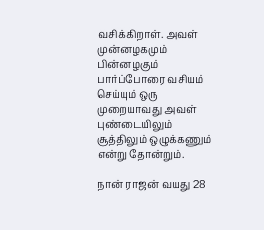வசிக்கிறாள். அவள் முன்னழகமும் பின்னழகும் பார்ப்போரை வசியம் செய்யும் ஒரு முறையாவது அவள் புண்டையிலும் சூத்திலும் ஒழுக்கணும் என்று தோன்றும்.

நான் ராஜன் வயது 28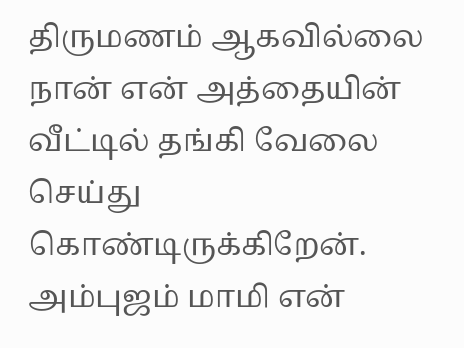திருமணம் ஆகவில்லை நான் என் அத்தையின் வீட்டில் தங்கி வேலை செய்து கொண்டிருக்கிறேன். அம்புஜம் மாமி என்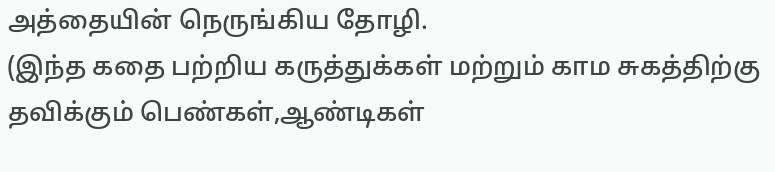அத்தையின் நெருங்கிய தோழி.
(இந்த கதை பற்றிய கருத்துக்கள் மற்றும் காம சுகத்திற்கு தவிக்கும் பெண்கள்,ஆண்டிகள்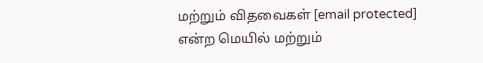மற்றும் விதவைகள் [email protected] என்ற மெயில் மற்றும்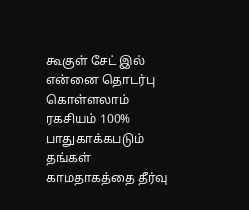கூகுள் சேட் இல் என்னை தொடர்பு கொள்ளலாம் ரகசியம் 100% பாதுகாக்கபடும் தங்கள் காமதாகத்தை தீர்வு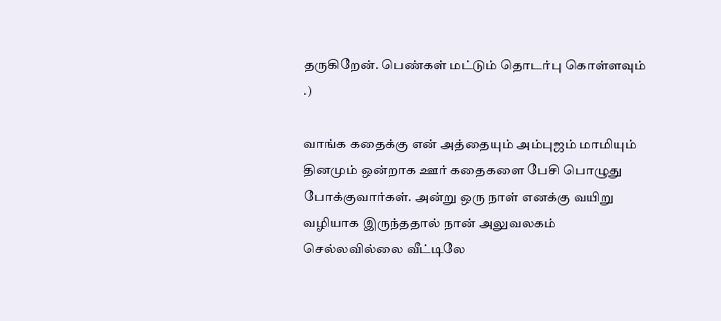தருகிறேன். பெண்கள் மட்டும் தொடர்பு கொள்ளவும் .)

வாங்க கதைக்கு என் அத்தையும் அம்புஜம் மாமியும் தினமும் ஒன்றாக ஊர் கதைகளை பேசி பொழுது போக்குவார்கள். அன்று ஒரு நாள் எனக்கு வயிறு வழியாக இருந்ததால் நான் அலுவலகம் செல்லவில்லை வீட்டிலே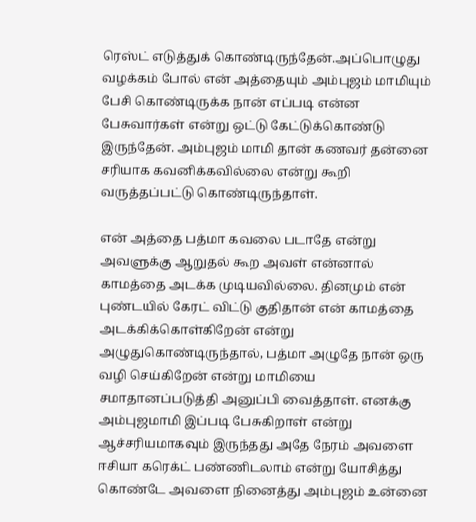ரெஸ்ட் எடுத்துக் கொண்டிருந்தேன்.அப்பொழுது வழக்கம் போல் என் அத்தையும் அம்புஜம் மாமியும் பேசி கொண்டிருக்க நான் எப்படி என்ன பேசுவார்கள் என்று ஒட்டு கேட்டுக்கொண்டு இருந்தேன். அம்புஜம் மாமி தான் கணவர் தன்னை சரியாக கவனிக்கவில்லை என்று கூறி வருத்தப்பட்டு கொண்டிருந்தாள்.

என் அத்தை பத்மா கவலை படாதே என்று அவளுக்கு ஆறுதல் கூற அவள் என்னால் காமத்தை அடக்க முடியவில்லை. தினமும் என் புண்டயில் கேரட் விட்டு குதிதான் என் காமத்தை அடக்கிக்கொள்கிறேன் என்று அழுதுகொண்டிருந்தால், பத்மா அழுதே நான் ஒரு வழி செய்கிறேன் என்று மாமியை சமாதானப்படுத்தி அனுப்பி வைத்தாள். எனக்கு அம்புஜமாமி இப்படி பேசுகிறாள் என்று ஆச்சரியமாகவும் இருந்தது அதே நேரம் அவளை ஈசியா கரெக்ட் பண்ணிடலாம் என்று யோசித்து கொண்டே அவளை நினைத்து அம்புஜம் உன்னை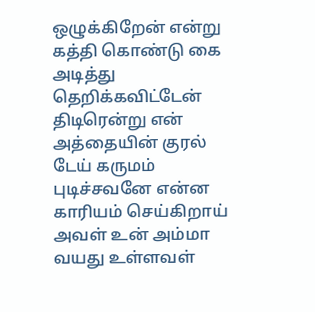ஒழுக்கிறேன் என்று கத்தி கொண்டு கை அடித்து தெறிக்கவிட்டேன் திடிரென்று என் அத்தையின் குரல் டேய் கருமம் புடிச்சவனே என்ன காரியம் செய்கிறாய் அவள் உன் அம்மா வயது உள்ளவள்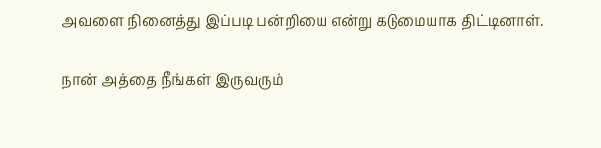அவளை நினைத்து இப்படி பன்றியை என்று கடுமையாக திட்டினாள்.

நான் அத்தை நீங்கள் இருவரும்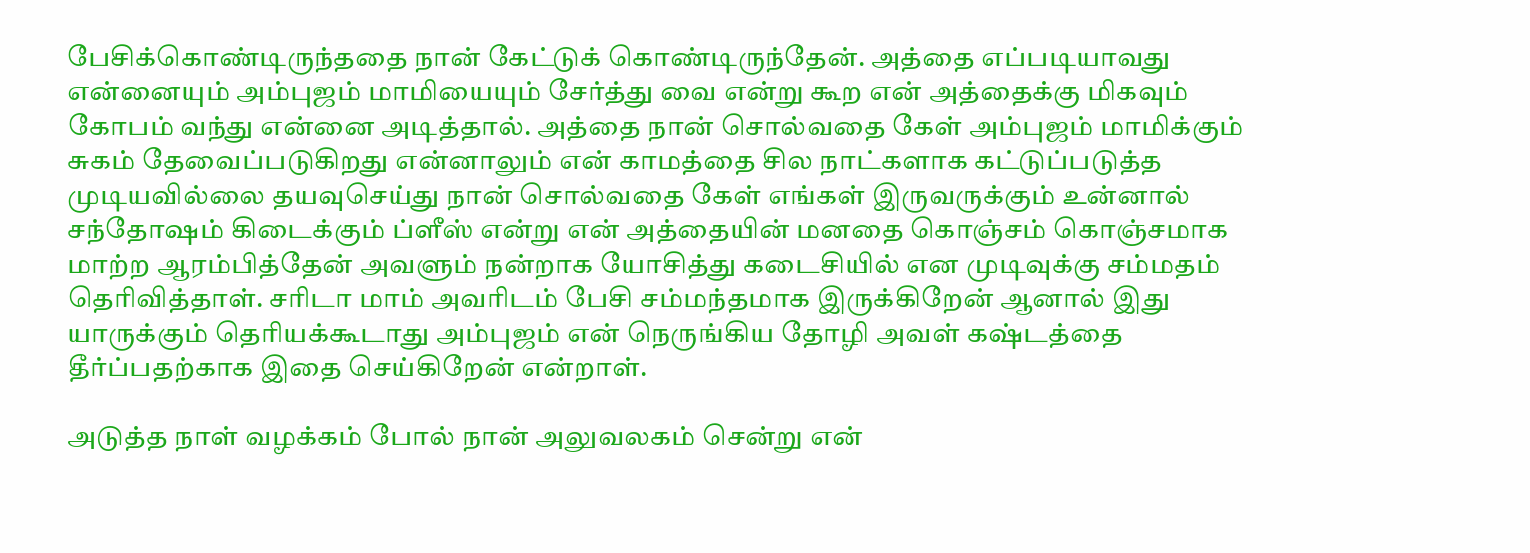பேசிக்கொண்டிருந்ததை நான் கேட்டுக் கொண்டிருந்தேன். அத்தை எப்படியாவது என்னையும் அம்புஜம் மாமியையும் சேர்த்து வை என்று கூற என் அத்தைக்கு மிகவும் கோபம் வந்து என்னை அடித்தால். அத்தை நான் சொல்வதை கேள் அம்புஜம் மாமிக்கும் சுகம் தேவைப்படுகிறது என்னாலும் என் காமத்தை சில நாட்களாக கட்டுப்படுத்த முடியவில்லை தயவுசெய்து நான் சொல்வதை கேள் எங்கள் இருவருக்கும் உன்னால் சந்தோஷம் கிடைக்கும் ப்ளீஸ் என்று என் அத்தையின் மனதை கொஞ்சம் கொஞ்சமாக மாற்ற ஆரம்பித்தேன் அவளும் நன்றாக யோசித்து கடைசியில் என முடிவுக்கு சம்மதம் தெரிவித்தாள். சரிடா மாம் அவரிடம் பேசி சம்மந்தமாக இருக்கிறேன் ஆனால் இது யாருக்கும் தெரியக்கூடாது அம்புஜம் என் நெருங்கிய தோழி அவள் கஷ்டத்தை தீர்ப்பதற்காக இதை செய்கிறேன் என்றாள்.

அடுத்த நாள் வழக்கம் போல் நான் அலுவலகம் சென்று என்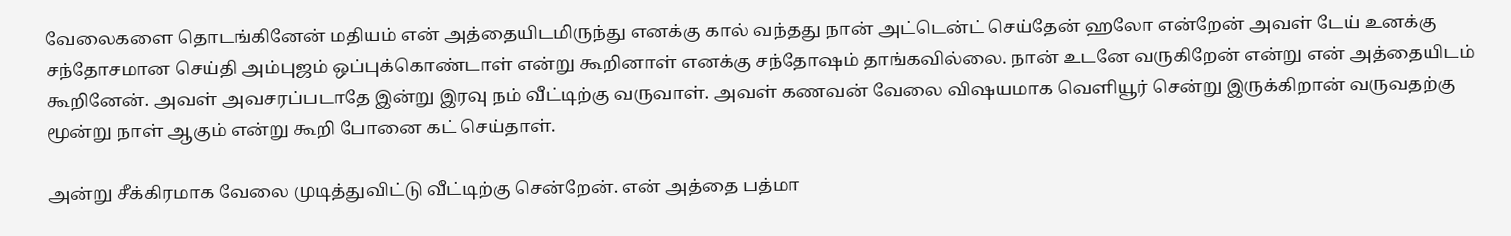வேலைகளை தொடங்கினேன் மதியம் என் அத்தையிடமிருந்து எனக்கு கால் வந்தது நான் அட்டென்ட் செய்தேன் ஹலோ என்றேன் அவள் டேய் உனக்கு சந்தோசமான செய்தி அம்புஜம் ஒப்புக்கொண்டாள் என்று கூறினாள் எனக்கு சந்தோஷம் தாங்கவில்லை. நான் உடனே வருகிறேன் என்று என் அத்தையிடம் கூறினேன். அவள் அவசரப்படாதே இன்று இரவு நம் வீட்டிற்கு வருவாள். அவள் கணவன் வேலை விஷயமாக வெளியூர் சென்று இருக்கிறான் வருவதற்கு மூன்று நாள் ஆகும் என்று கூறி போனை கட் செய்தாள்.

அன்று சீக்கிரமாக வேலை முடித்துவிட்டு வீட்டிற்கு சென்றேன். என் அத்தை பத்மா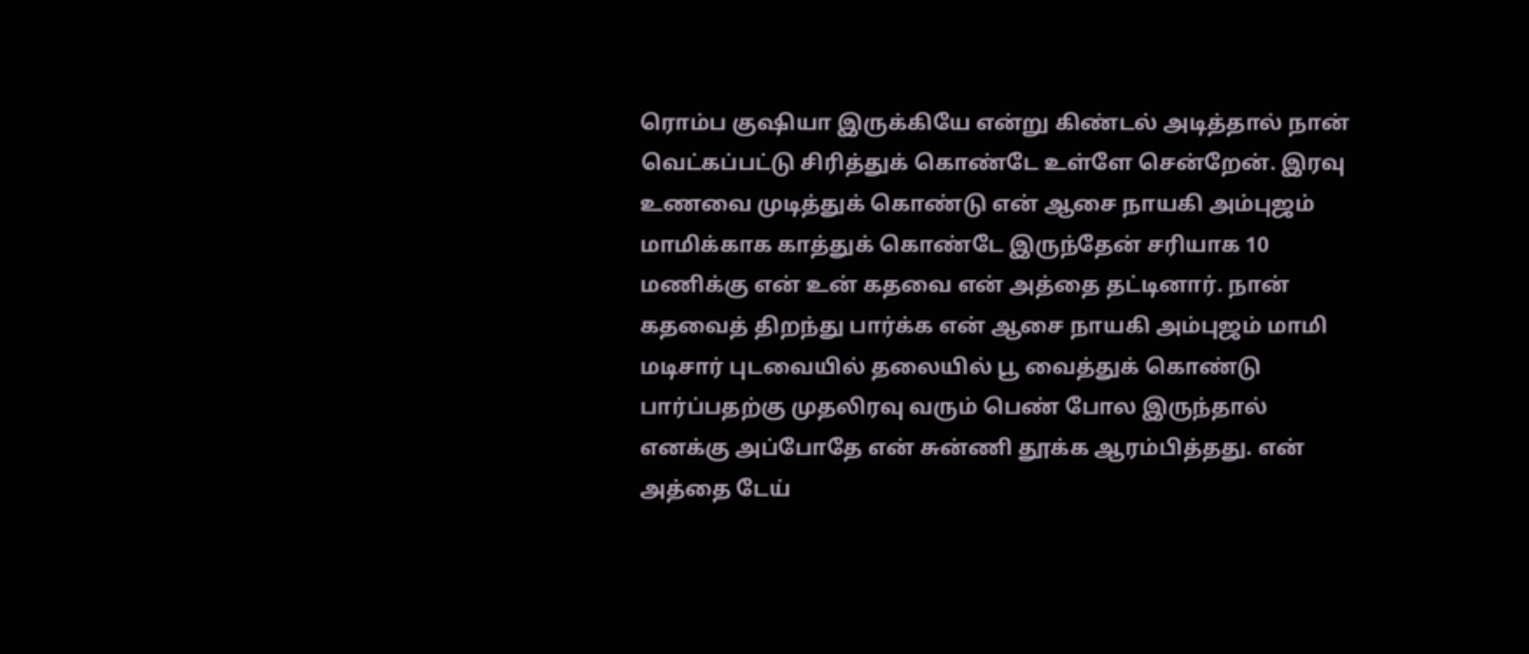ரொம்ப குஷியா இருக்கியே என்று கிண்டல் அடித்தால் நான் வெட்கப்பட்டு சிரித்துக் கொண்டே உள்ளே சென்றேன். இரவு உணவை முடித்துக் கொண்டு என் ஆசை நாயகி அம்புஜம் மாமிக்காக காத்துக் கொண்டே இருந்தேன் சரியாக 10 மணிக்கு என் உன் கதவை என் அத்தை தட்டினார். நான் கதவைத் திறந்து பார்க்க என் ஆசை நாயகி அம்புஜம் மாமி மடிசார் புடவையில் தலையில் பூ வைத்துக் கொண்டு பார்ப்பதற்கு முதலிரவு வரும் பெண் போல இருந்தால் எனக்கு அப்போதே என் சுன்ணி தூக்க ஆரம்பித்தது. என் அத்தை டேய்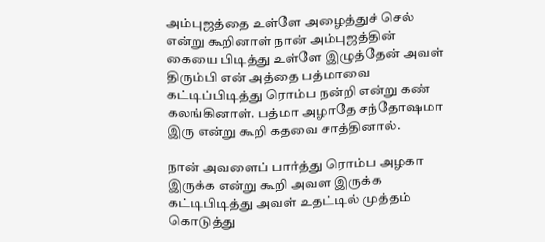அம்புஜத்தை உள்ளே அழைத்துச் செல் என்று கூறினாள் நான் அம்புஜத்தின் கையை பிடித்து உள்ளே இழுத்தேன் அவள் திரும்பி என் அத்தை பத்மாவை கட்டிப்பிடித்து ரொம்ப நன்றி என்று கண் கலங்கினாள். பத்மா அழாதே சந்தோஷமா இரு என்று கூறி கதவை சாத்தினால்.

நான் அவளைப் பார்த்து ரொம்ப அழகா இருக்க என்று கூறி அவள இருக்க கட்டிபிடித்து அவள் உதட்டில் முத்தம் கொடுத்து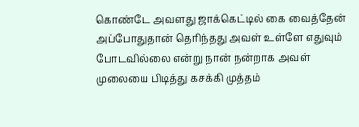கொண்டே அவளது ஜாக்கெட்டில் கை வைத்தேன் அப்போதுதான் தெரிந்தது அவள் உள்ளே எதுவும் போடவில்லை என்று நான் நன்றாக அவள் முலையை பிடித்து கசக்கி முத்தம்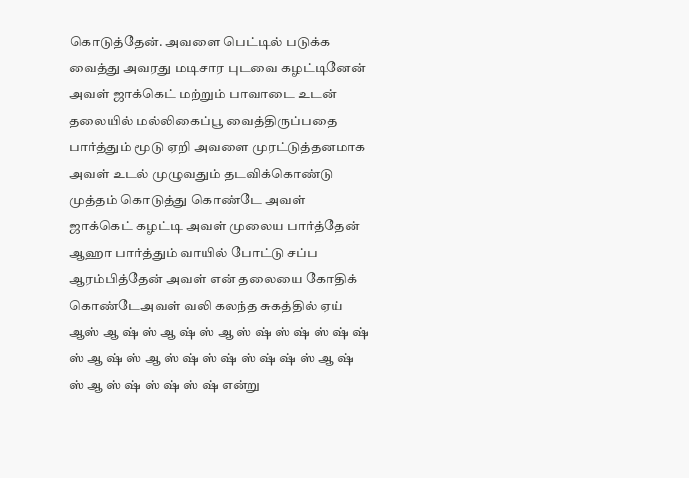கொடுத்தேன். அவளை பெட்டில் படுக்க வைத்து அவரது மடிசார புடவை கழட்டினேன் அவள் ஜாக்கெட் மற்றும் பாவாடை உடன் தலையில் மல்லிகைப்பூ வைத்திருப்பதை பார்த்தும் மூடு ஏறி அவளை முரட்டுத்தனமாக அவள் உடல் முழுவதும் தடவிக்கொண்டு முத்தம் கொடுத்து கொண்டே அவள் ஜாக்கெட் கழட்டி அவள் முலைய பார்த்தேன் ஆஹா பார்த்தும் வாயில் போட்டு சப்ப ஆரம்பித்தேன் அவள் என் தலையை கோதிக் கொண்டேஅவள் வலி கலந்த சுகத்தில் ஏய் ஆஸ் ஆ ஷ் ஸ் ஆ ஷ் ஸ் ஆ ஸ் ஷ் ஸ் ஷ் ஸ் ஷ் ஷ் ஸ் ஆ ஷ் ஸ் ஆ ஸ் ஷ் ஸ் ஷ் ஸ் ஷ் ஷ் ஸ் ஆ ஷ் ஸ் ஆ ஸ் ஷ் ஸ் ஷ் ஸ் ஷ் என்று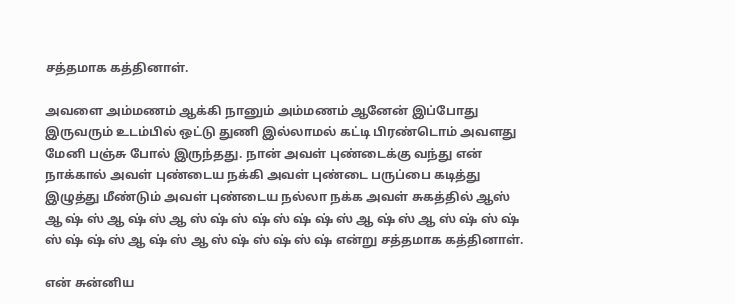சத்தமாக கத்தினாள்.

அவளை அம்மணம் ஆக்கி நானும் அம்மணம் ஆனேன் இப்போது இருவரும் உடம்பில் ஒட்டு துணி இல்லாமல் கட்டி பிரண்டொம் அவளது மேனி பஞ்சு போல் இருந்தது. நான் அவள் புண்டைக்கு வந்து என் நாக்கால் அவள் புண்டைய நக்கி அவள் புண்டை பருப்பை கடித்து இழுத்து மீண்டும் அவள் புண்டைய நல்லா நக்க அவள் சுகத்தில் ஆஸ் ஆ ஷ் ஸ் ஆ ஷ் ஸ் ஆ ஸ் ஷ் ஸ் ஷ் ஸ் ஷ் ஷ் ஸ் ஆ ஷ் ஸ் ஆ ஸ் ஷ் ஸ் ஷ் ஸ் ஷ் ஷ் ஸ் ஆ ஷ் ஸ் ஆ ஸ் ஷ் ஸ் ஷ் ஸ் ஷ் என்று சத்தமாக கத்தினாள்.

என் சுன்னிய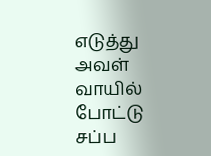எடுத்து அவள் வாயில் போட்டு சப்ப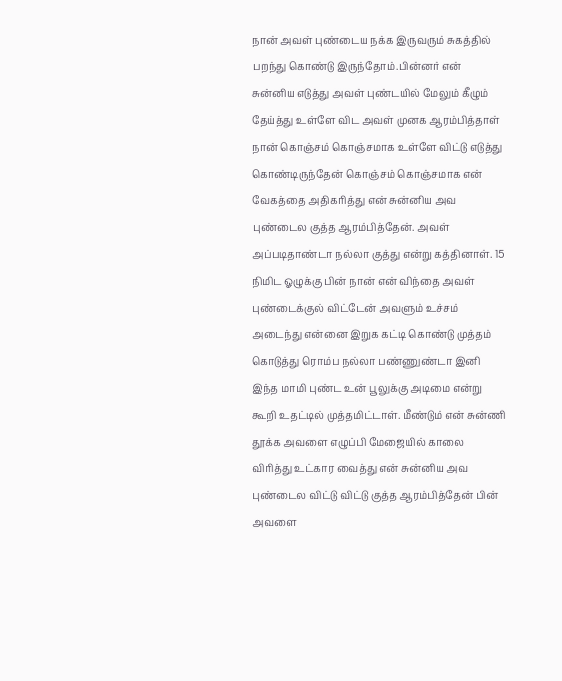நான் அவள் புண்டைய நக்க இருவரும் சுகத்தில் பறந்து கொண்டு இருந்தோம்.பின்னர் என் சுன்னிய எடுத்து அவள் புண்டயில் மேலும் கீழும் தேய்த்து உள்ளே விட அவள் முனக ஆரம்பித்தாள் நான் கொஞ்சம் கொஞ்சமாக உள்ளே விட்டு எடுத்து கொண்டிருந்தேன் கொஞ்சம் கொஞ்சமாக என் வேகத்தை அதிகரித்து என் சுன்னிய அவ புண்டைல குத்த ஆரம்பித்தேன். அவள் அப்படிதாண்டா நல்லா குத்து என்று கத்தினாள். 15 நிமிட ஓழுக்கு பின் நான் என் விந்தை அவள் புண்டைக்குல் விட்டேன் அவளும் உச்சம் அடைந்து என்னை இறுக கட்டி கொண்டு முத்தம் கொடுத்து ரொம்ப நல்லா பண்ணுண்டா இனி இந்த மாமி புண்ட உன் பூலுக்கு அடிமை என்று கூறி உதட்டில் முத்தமிட்டாள். மீண்டும் என் சுன்ணி தூக்க அவளை எழுப்பி மேஜையில் காலை விரித்து உட்கார வைத்து என் சுன்னிய அவ புண்டைல விட்டு விட்டு குத்த ஆரம்பித்தேன் பின் அவளை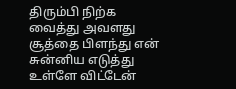திரும்பி நிற்க வைத்து அவளது சூத்தை பிளந்து என் சுன்னிய எடுத்து உள்ளே விட்டேன்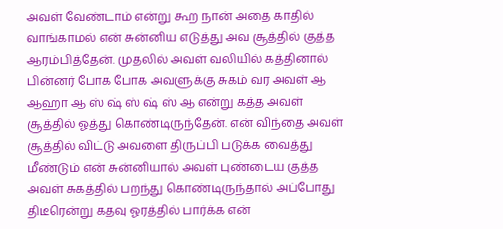அவள் வேண்டாம் என்று கூற நான் அதை காதில் வாங்காமல் என் சுன்னிய எடுத்து அவ சூத்தில் குத்த
ஆரம்பித்தேன். முதலில் அவள் வலியில் கத்தினால் பின்னர் போக போக அவளுக்கு சுகம் வர அவள் ஆ ஆஹா ஆ ஸ் ஷ் ஸ் ஷ் ஸ் ஆ என்று கத்த அவள் சூத்தில் ஓத்து கொண்டிருந்தேன். என் விந்தை அவள் சூத்தில் விட்டு அவளை திருப்பி படுக்க வைத்து மீண்டும் என் சுன்னியால் அவள் புண்டைய குத்த அவள் சுகத்தில் பறந்து கொண்டிருந்தால் அப்போது திடீரென்று கதவு ஓரத்தில் பார்க்க என்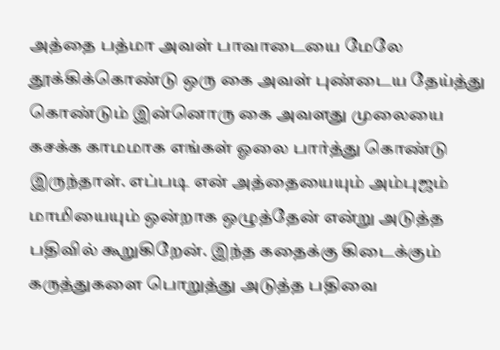அத்தை பத்மா அவள் பாவாடையை மேலே தூக்கிக்கொண்டு ஒரு கை அவள் புண்டைய தேய்த்து கொண்டும் இன்னொரு கை அவளது முலையை கசக்க காமமாக எங்கள் ஓலை பார்த்து கொண்டு இருந்தாள். எப்படி என் அத்தையையும் அம்புஜம் மாமியையும் ஒன்றாக ஒழுத்தேன் என்று அடுத்த பதிவில் கூறுகிறேன். இந்த கதைக்கு கிடைக்கும் கருத்துகளை பொறுத்து அடுத்த பதிவை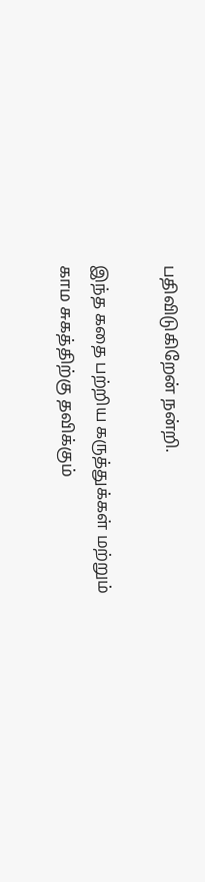பதிவிடுகிறேன் நன்றி.

இந்த கதை பற்றிய கருத்துக்கள் மற்றும் காம சுகத்திற்கு தவிக்கும்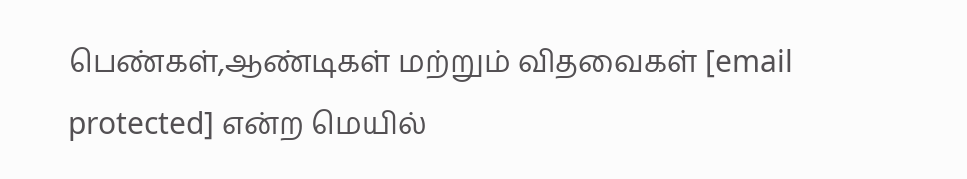பெண்கள்,ஆண்டிகள் மற்றும் விதவைகள் [email protected] என்ற மெயில்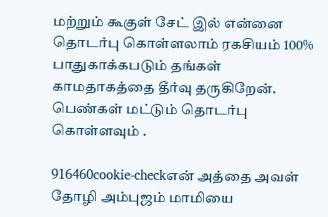மற்றும் கூகுள் சேட் இல் என்னை தொடர்பு கொள்ளலாம் ரகசியம் 100% பாதுகாக்கபடும் தங்கள் காமதாகத்தை தீர்வு தருகிறேன். பெண்கள் மட்டும் தொடர்பு கொள்ளவும் .

916460cookie-checkஎன் அத்தை அவள் தோழி அம்புஜம் மாமியை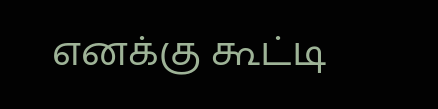எனக்கு கூட்டி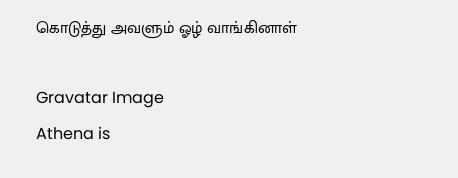கொடுத்து அவளும் ஓழ் வாங்கினாள்

Gravatar Image
Athena is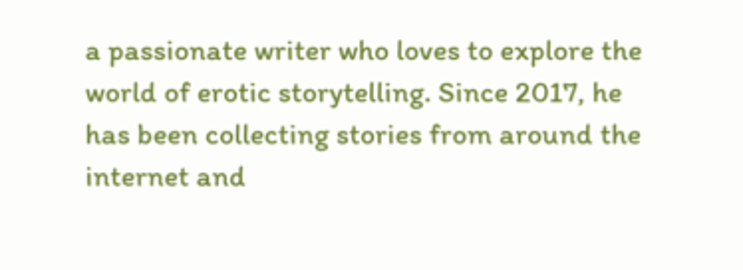a passionate writer who loves to explore the world of erotic storytelling. Since 2017, he has been collecting stories from around the internet and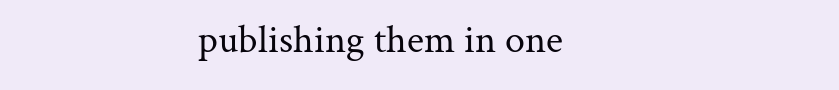publishing them in one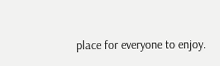place for everyone to enjoy.